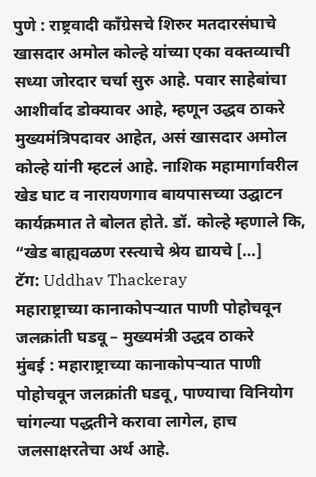पुणे : राष्ट्रवादी काँग्रेसचे शिरुर मतदारसंघाचे खासदार अमोल कोल्हे यांच्या एका वक्तव्याची सध्या जोरदार चर्चा सुरु आहे. पवार साहेबांचा आशीर्वाद डोक्यावर आहे, म्हणून उद्धव ठाकरे मुख्यमंत्रिपदावर आहेत, असं खासदार अमोल कोल्हे यांनी म्हटलं आहे. नाशिक महामार्गावरील खेड घाट व नारायणगाव बायपासच्या उद्घाटन कार्यक्रमात ते बोलत होते. डॉ. कोल्हे म्हणाले कि, “खेड बाह्यवळण रस्त्याचे श्रेय द्यायचे […]
टॅग: Uddhav Thackeray
महाराष्ट्राच्या कानाकोपऱ्यात पाणी पोहोचवून जलक्रांती घडवू – मुख्यमंत्री उद्धव ठाकरे
मुंबई : महाराष्ट्राच्या कानाकोपऱ्यात पाणी पोहोचवून जलक्रांती घडवू, पाण्याचा विनियोग चांगल्या पद्धतीने करावा लागेल, हाच जलसाक्षरतेचा अर्थ आहे.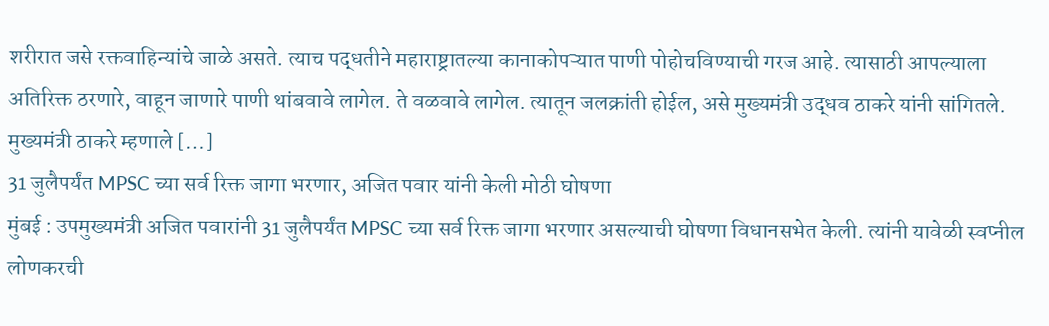शरीरात जसे रक्तवाहिन्यांचे जाळे असते. त्याच पद्धतीने महाराष्ट्रातल्या कानाकोपऱ्यात पाणी पोहोचविण्याची गरज आहे. त्यासाठी आपल्याला अतिरिक्त ठरणारे, वाहून जाणारे पाणी थांबवावे लागेल. ते वळवावे लागेल. त्यातून जलक्रांती होईल, असे मुख्यमंत्री उद्धव ठाकरे यांनी सांगितले. मुख्यमंत्री ठाकरे म्हणाले […]
31 जुलैपर्यंत MPSC च्या सर्व रिक्त जागा भरणार, अजित पवार यांनी केली मोठी घोषणा
मुंबई : उपमुख्यमंत्री अजित पवारांनी 31 जुलैपर्यंत MPSC च्या सर्व रिक्त जागा भरणार असल्याची घोषणा विधानसभेत केली. त्यांनी यावेळी स्वप्नील लोणकरची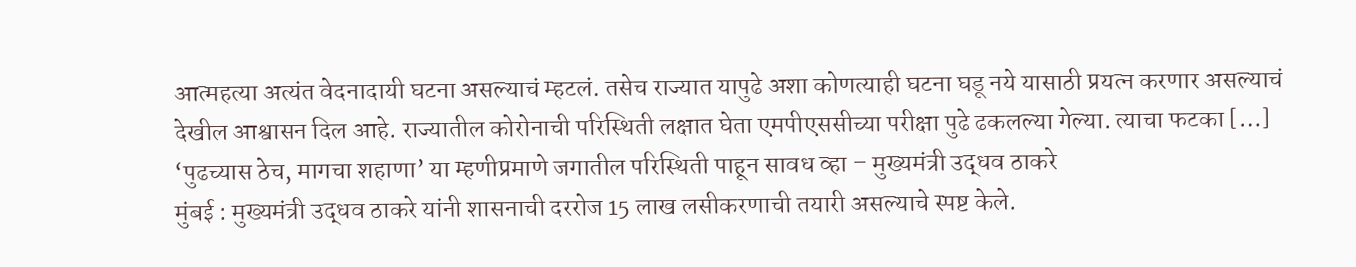आत्महत्या अत्यंत वेदनादायी घटना असल्याचं म्हटलं. तसेच राज्यात यापुढे अशा कोणत्याही घटना घडू नये यासाठी प्रयत्न करणार असल्याचं देखील आश्वासन दिल आहे. राज्यातील कोरोनाची परिस्थिती लक्षात घेता एमपीएससीच्या परीक्षा पुढे ढकलल्या गेल्या. त्याचा फटका […]
‘पुढच्यास ठेच, मागचा शहाणा’ या म्हणीप्रमाणे जगातील परिस्थिती पाहून सावध व्हा – मुख्यमंत्री उद्धव ठाकरे
मुंबई : मुख्यमंत्री उद्धव ठाकरे यांनी शासनाची दररोज 15 लाख लसीकरणाची तयारी असल्याचे स्पष्ट केले.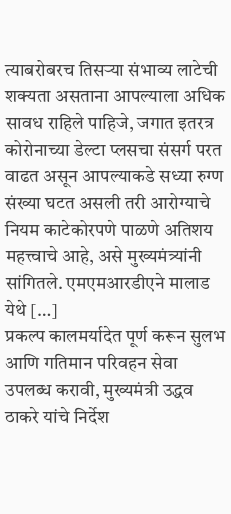त्याबरोबरच तिसऱ्या संभाव्य लाटेची शक्यता असताना आपल्याला अधिक सावध राहिले पाहिजे, जगात इतरत्र कोरोनाच्या डेल्टा प्लसचा संसर्ग परत वाढत असून आपल्याकडे सध्या रुग्ण संख्या घटत असली तरी आरोग्याचे नियम काटेकोरपणे पाळणे अतिशय महत्त्वाचे आहे, असे मुख्यमंत्र्यांनी सांगितले. एमएमआरडीएने मालाड येथे […]
प्रकल्प कालमर्यादेत पूर्ण करून सुलभ आणि गतिमान परिवहन सेवा उपलब्ध करावी, मुख्यमंत्री उद्धव ठाकरे यांचे निर्देश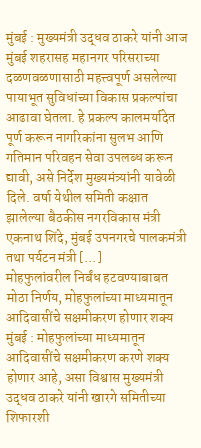मुंबई : मुख्यमंत्री उद्धव ठाकरे यांनी आज मुंबई शहरासह महानगर परिसराच्या दळणवळणासाठी महत्त्वपूर्ण असलेल्या पायाभूत सुविधांच्या विकास प्रकल्पांचा आढावा घेतला. हे प्रकल्प कालमर्यादेत पूर्ण करून नागरिकांना सुलभ आणि गतिमान परिवहन सेवा उपलब्ध करून द्यावी, असे निर्देश मुख्यमंत्र्यांनी यावेळी दिले. वर्षा येथील समिती कक्षात झालेल्या बैठकीस नगरविकास मंत्री एकनाथ शिंदे, मुंबई उपनगरचे पालकमंत्री तथा पर्यटन मंत्री […]
मोहफुलांवरील निर्बंध हटवण्याबाबत मोठा निर्णय, मोहफुलांच्या माध्यमातून आदिवासींचे सक्षमीकरण होणार शक्य
मुंबई : मोहफुलांच्या माध्यमातून आदिवासींचे सक्षमीकरण करणे शक्य होणार आहे, असा विश्वास मुख्यमंत्री उद्धव ठाकरे यांनी खारगे समितीच्या शिफारशी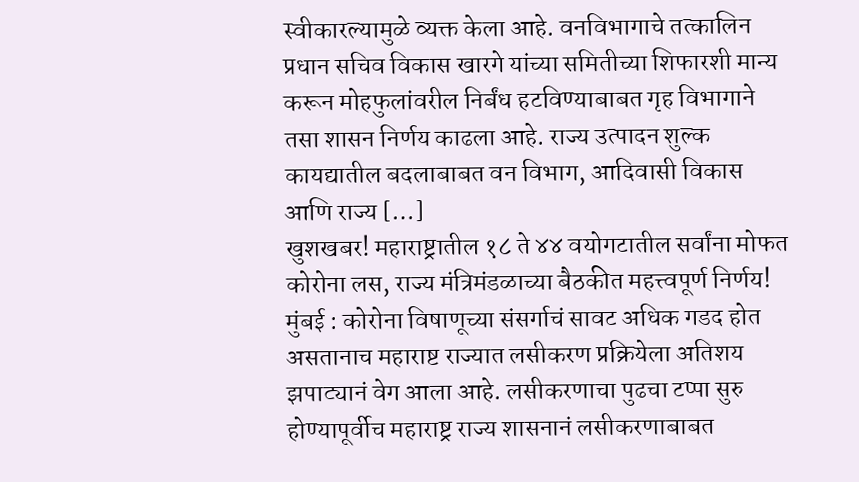स्वीकारल्यामुळे व्यक्त केला आहे. वनविभागाचे तत्कालिन प्रधान सचिव विकास खारगे यांच्या समितीच्या शिफारशी मान्य करून मोहफुलांवरील निर्बंध हटविण्याबाबत गृह विभागाने तसा शासन निर्णय काढला आहे. राज्य उत्पादन शुल्क कायद्यातील बदलाबाबत वन विभाग, आदिवासी विकास आणि राज्य […]
खुशखबर! महाराष्ट्रातील १८ ते ४४ वयोगटातील सर्वांना मोफत कोरोना लस, राज्य मंत्रिमंडळाच्या बैठकीत महत्त्वपूर्ण निर्णय!
मुंबई : कोरोना विषाणूच्या संसर्गाचं सावट अधिक गडद होत असतानाच महाराष्ट राज्यात लसीकरण प्रक्रियेला अतिशय झपाट्यानं वेग आला आहे. लसीकरणाचा पुढचा टप्पा सुरु होण्यापूर्वीच महाराष्ट्र राज्य शासनानं लसीकरणाबाबत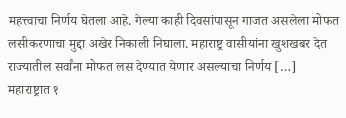महत्त्वाचा निर्णय घेतला आहे. गेल्या काही दिवसांपासून गाजत असलेला मोफत लसीकरणाचा मुद्दा अखेर निकाली निघाला. महाराष्ट्र वासीयांना खुशखबर देत राज्यातील सर्वांना मोफत लस देण्यात येणार असल्याचा निर्णय […]
महाराष्ट्रात १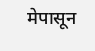मेपासून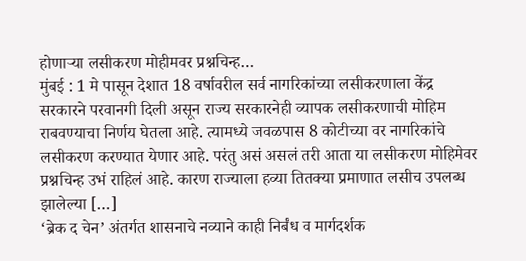होणाऱ्या लसीकरण मोहीमवर प्रश्नचिन्ह…
मुंबई : 1 मे पासून देशात 18 वर्षावरील सर्व नागरिकांच्या लसीकरणाला केंद्र सरकारने परवानगी दिली असून राज्य सरकारनेही व्यापक लसीकरणाची मोहिम राबवण्याचा निर्णय घेतला आहे. त्यामध्ये जवळपास 8 कोटीच्या वर नागरिकांचे लसीकरण करण्यात येणार आहे. परंतु असं असलं तरी आता या लसीकरण मोहिमेवर प्रश्नचिन्ह उभं राहिलं आहे. कारण राज्याला हव्या तितक्या प्रमाणात लसीच उपलब्ध झालेल्या […]
‘ब्रेक द चेन’ अंतर्गत शासनाचे नव्याने काही निर्बंध व मार्गदर्शक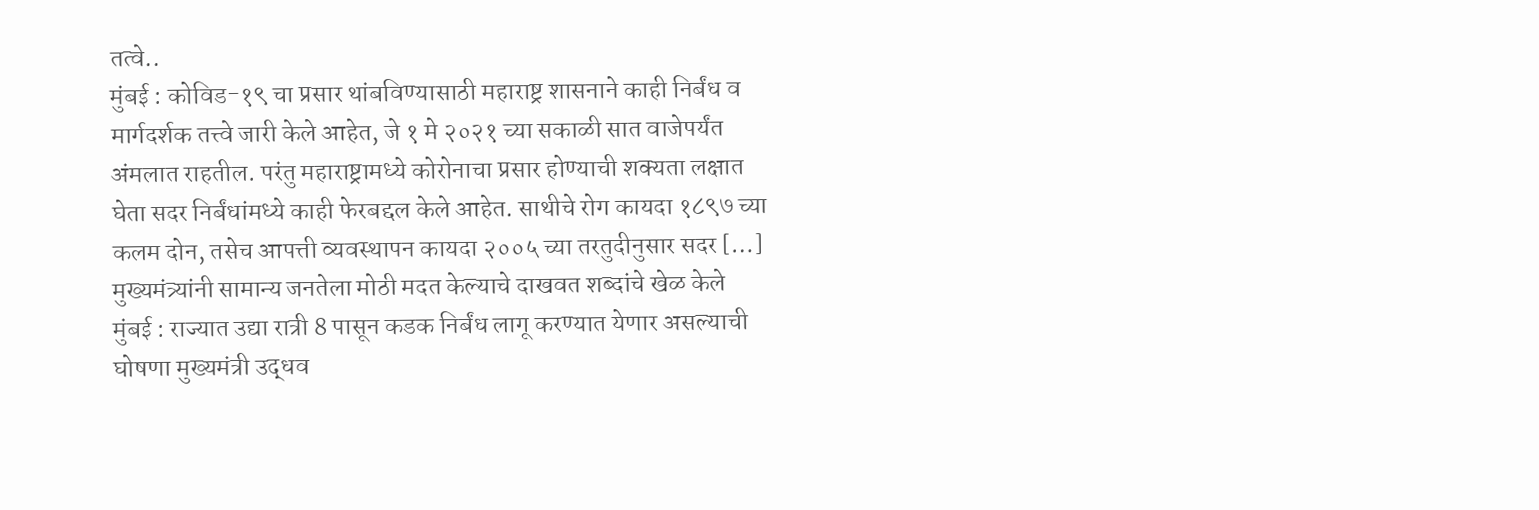तत्वे..
मुंबई : कोविड-१९ चा प्रसार थांबविण्यासाठी महाराष्ट्र शासनाने काही निर्बंध व मार्गदर्शक तत्त्वे जारी केले आहेत, जे १ मे २०२१ च्या सकाळी सात वाजेपर्यंत अंमलात राहतील. परंतु महाराष्ट्रामध्ये कोरोनाचा प्रसार होण्याची शक्यता लक्षात घेता सदर निर्बंधांमध्ये काही फेरबद्दल केले आहेत. साथीचे रोग कायदा १८९७ च्या कलम दोन, तसेच आपत्ती व्यवस्थापन कायदा २००५ च्या तरतुदीनुसार सदर […]
मुख्यमंत्र्यांनी सामान्य जनतेला मोठी मदत केल्याचे दाखवत शब्दांचे खेळ केले
मुंबई : राज्यात उद्या रात्री 8 पासून कडक निर्बंध लागू करण्यात येणार असल्याची घोषणा मुख्यमंत्री उद्धव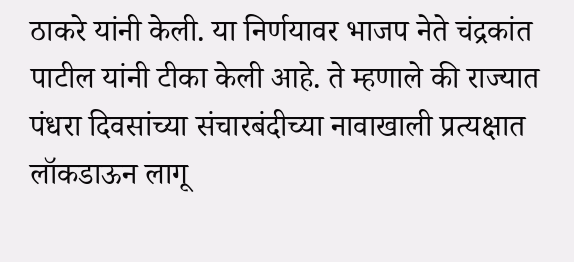ठाकरे यांनी केली. या निर्णयावर भाजप नेते चंद्रकांत पाटील यांनी टीका केली आहे. ते म्हणाले की राज्यात पंधरा दिवसांच्या संचारबंदीच्या नावाखाली प्रत्यक्षात लॉकडाऊन लागू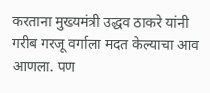करताना मुख्यमंत्री उद्धव ठाकरे यांनी गरीब गरजू वर्गाला मदत केल्याचा आव आणला. पण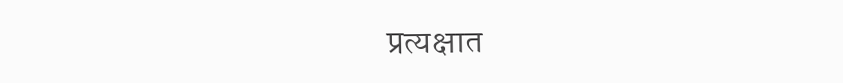प्रत्यक्षात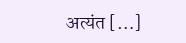अत्यंत […]